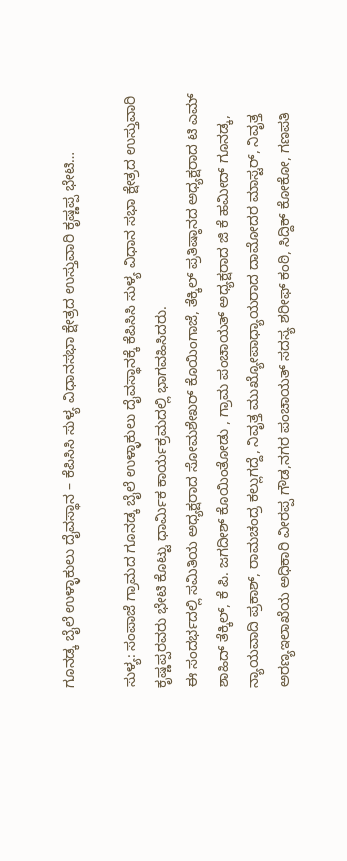ಗೂನಡ್ಕ ಬೈಲೆ ಉಳ್ಳಾಕುಲು ದೈವಸ್ಥಾನ – ಕೆಪಿಸಿಸಿ ಸುಳ್ಯ ವಿಧಾನಸಭಾ ಕ್ಷೇತ್ರದ ಉಸ್ತುವಾರಿ ಕೃಷ್ಣಪ್ಪ ಭೇಟಿ…

ಸುಳ್ಯ: ಸಂಪಾಜೆ ಗ್ರಾಮದ ಗೂನಡ್ಕ ಬೈಲೆ ಉಳ್ಳಾಕುಲು ದೈವಸ್ಥಾನಕ್ಕೆ ಕೆಪಿಸಿಸಿ ಸುಳ್ಯ ವಿಧಾನ ಸಭಾ ಕ್ಷೇತ್ರದ ಉಸ್ತುವಾರಿ ಕೃಷ್ಣಪ್ಪರವರು ಭೇಟಿ ಕೊಟ್ಟು ಧಾರ್ಮಿಕ ಕಾರ್ಯಕ್ರಮದಲ್ಲಿ ಭಾಗವಹಿಸಿದರು.
ಈ ಸಂದರ್ಭದಲ್ಲಿ ಸಮಿತಿಯ ಅಧ್ಯಕ್ಷರಾದ ಸೋಮಶೇಖರ್ ಕೊಯಿಂಗಾಜೆ, ತೆಕ್ಕಿಲ್ ಪ್ರತಿಷ್ಠಾನದ ಅಧ್ಯಕ್ಷರಾದ ಟಿ ಎಮ್ ಶಾಹಿದ್ ತೆಕ್ಕಿಲ್, ಕೆ ಪಿ. ಜಗದೀಶ್ ಕೊಯಿಂತೋಡು , ಗ್ರಾಮ ಪಂಚಾಯತ್ ಅಧ್ಯಕ್ಷರಾದ ಜಿ ಕೆ ಹಮೀದ್ ಗೂನಡ್ಕ, ನ್ಯಾಯವಾದಿ ಪ್ರಕಾಶ್, ರಾಮಚಂದ್ರ ಕಲ್ಲುಗದ್ದೆ, ನಿವೃತ್ತ ಮುಖ್ಯೋಪಾಧ್ಯಾಯರಾದ ದಾಮೋದರ ಮಾಸ್ಟರ್, ನಿವೃತ್ತ ಅರಣ್ಯಇಲಾಖೆಯ ಅಧಿಕಾರಿ ವೀರಪ್ಪ ಗೌಡ,ನಗರ ಪಂಚಾಯತ್ ಸದಸ್ಯ ಶರೀಫ್ ಕಂಠಿ, ಸಿದ್ದಿಕ್ ಕೋಕೋ, ಗಣಪತಿ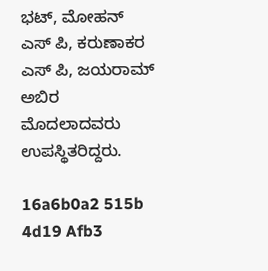ಭಟ್, ಮೋಹನ್ ಎಸ್ ಪಿ, ಕರುಣಾಕರ ಎಸ್ ಪಿ, ಜಯರಾಮ್ ಅಬಿರ ಮೊದಲಾದವರು ಉಪಸ್ಥಿತರಿದ್ದರು.

16a6b0a2 515b 4d19 Afb3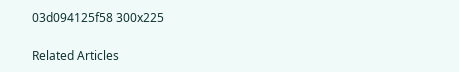03d094125f58 300x225

Related Articles